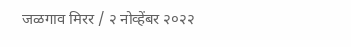जळगाव मिरर / २ नोव्हेंबर २०२२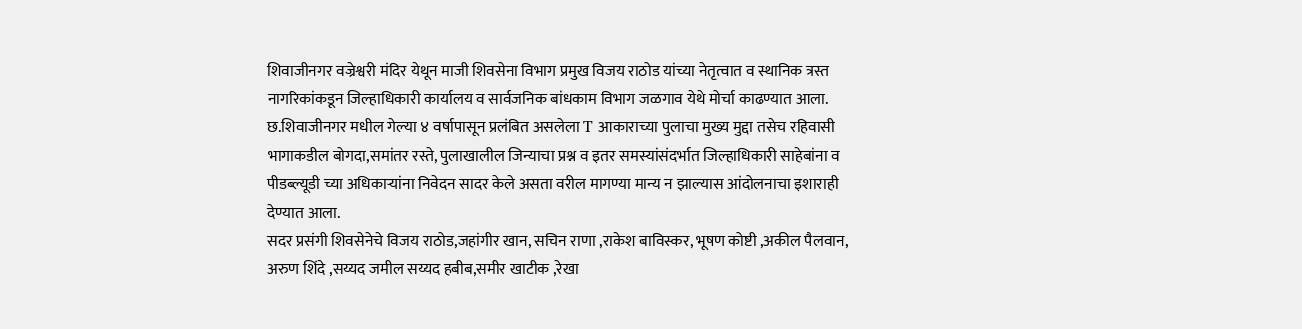शिवाजीनगर वज्रेश्वरी मंदिर येथून माजी शिवसेना विभाग प्रमुख विजय राठोड यांच्या नेतृत्वात व स्थानिक त्रस्त नागरिकांकडून जिल्हाधिकारी कार्यालय व सार्वजनिक बांधकाम विभाग जळगाव येथे मोर्चा काढण्यात आला. छ.शिवाजीनगर मधील गेल्या ४ वर्षापासून प्रलंबित असलेला T आकाराच्या पुलाचा मुख्य मुद्दा तसेच रहिवासी भागाकडील बोगदा,समांतर रस्ते, पुलाखालील जिन्याचा प्रश्न व इतर समस्यांसंदर्भात जिल्हाधिकारी साहेबांना व पीडब्ल्यूडी च्या अधिकाऱ्यांना निवेदन सादर केले असता वरील मागण्या मान्य न झाल्यास आंदोलनाचा इशाराही देण्यात आला.
सदर प्रसंगी शिवसेनेचे विजय राठोड,जहांगीर खान, सचिन राणा ,राकेश बाविस्कर, भूषण कोष्टी ,अकील पैलवान, अरुण शिंदे ,सय्यद जमील सय्यद हबीब,समीर खाटीक ,रेखा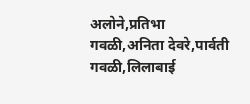अलोने,प्रतिभा गवळी,अनिता देवरे,पार्वती गवळी,लिलाबाई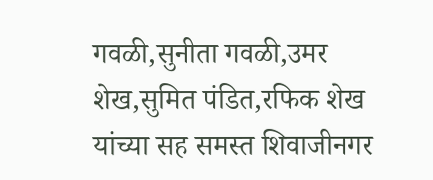गवळी,सुनीता गवळी,उमर शेख,सुमित पंडित,रफिक शेख यांच्या सह समस्त शिवाजीनगर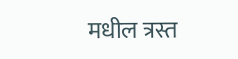मधील त्रस्त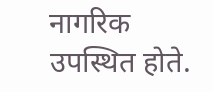नागरिक उपस्थित होते.